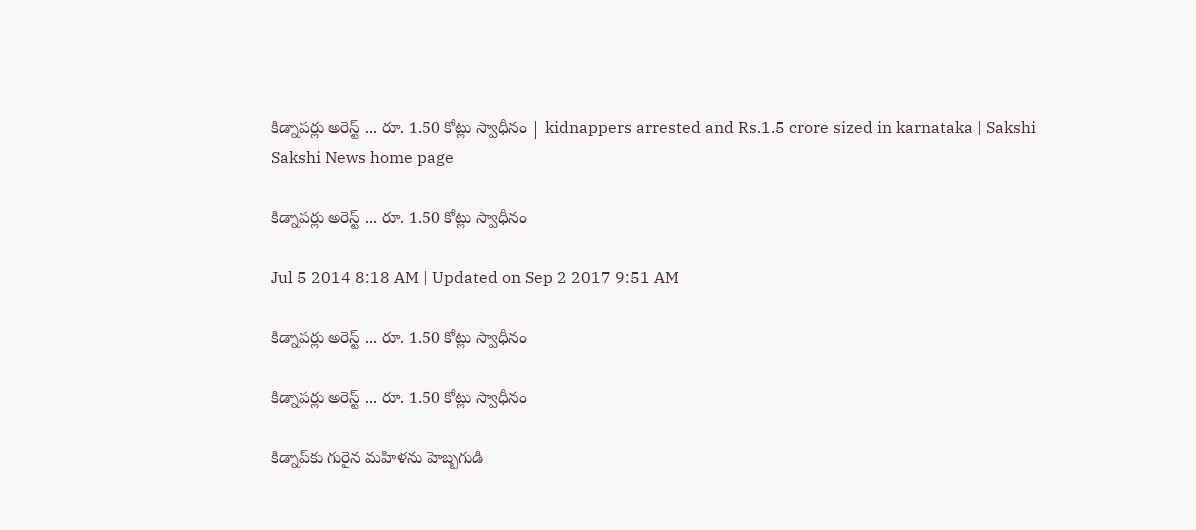కిడ్నాపర్లు అరెస్ట్ ... రూ. 1.50 కోట్లు స్వాధీనం | kidnappers arrested and Rs.1.5 crore sized in karnataka | Sakshi
Sakshi News home page

కిడ్నాపర్లు అరెస్ట్ ... రూ. 1.50 కోట్లు స్వాధీనం

Jul 5 2014 8:18 AM | Updated on Sep 2 2017 9:51 AM

కిడ్నాపర్లు అరెస్ట్ ... రూ. 1.50 కోట్లు స్వాధీనం

కిడ్నాపర్లు అరెస్ట్ ... రూ. 1.50 కోట్లు స్వాధీనం

కిడ్నాప్‌కు గురైన మహిళను హెబ్బగుడి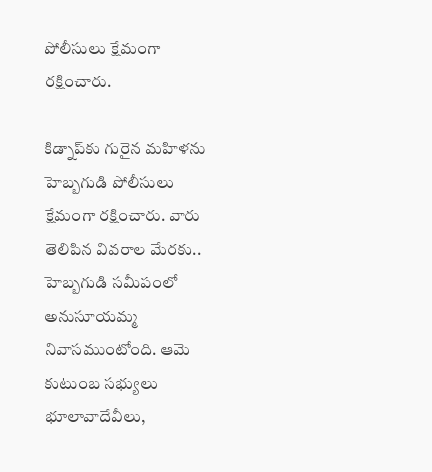పోలీసులు క్షేమంగా రక్షించారు.

కిడ్నాప్‌కు గురైన మహిళను హెబ్బగుడి పోలీసులు క్షేమంగా రక్షించారు. వారు తెలిపిన వివరాల మేరకు..  హెబ్బగుడి సమీపంలో అనుసూయమ్మ నివాసముంటోంది. ఆమె కుటుంబ సభ్యులు భూలావాదేవీలు,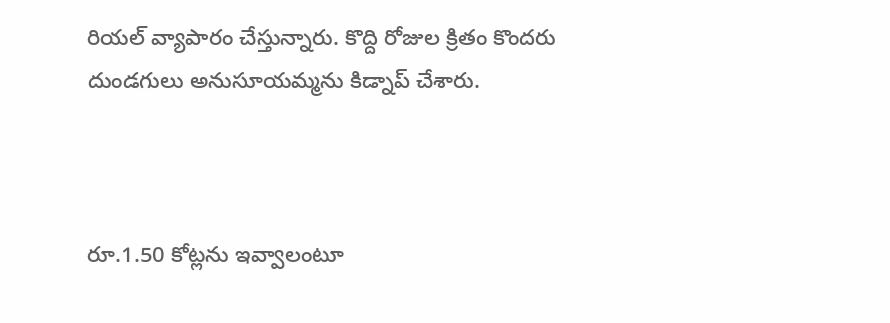రియల్ వ్యాపారం చేస్తున్నారు. కొద్ది రోజుల క్రితం కొందరు దుండగులు అనుసూయమ్మను కిడ్నాప్ చేశారు.



రూ.1.50 కోట్లను ఇవ్వాలంటూ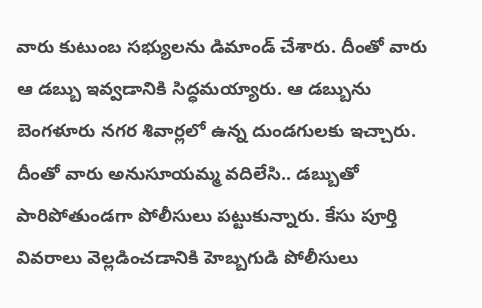వారు కుటుంబ సభ్యులను డిమాండ్ చేశారు. దీంతో వారు ఆ డబ్బు ఇవ్వడానికి సిద్ధమయ్యారు. ఆ డబ్బును బెంగళూరు నగర శివార్లలో ఉన్న దుండగులకు ఇచ్చారు. దీంతో వారు అనుసూయమ్మ వదిలేసి.. డబ్బుతో పారిపోతుండగా పోలీసులు పట్టుకున్నారు. కేసు పూర్తి వివరాలు వెల్లడించడానికి హెబ్బగుడి పోలీసులు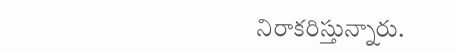నిరాకరిస్తున్నారు.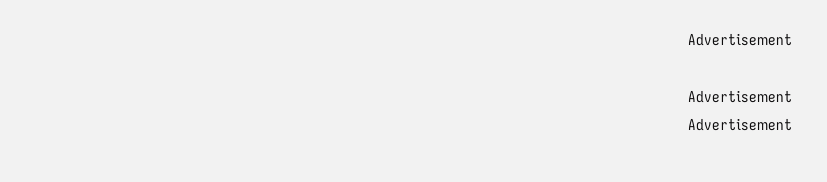Advertisement

Advertisement
Advertisement